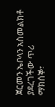ጀርመን ኤቦላን አስመልክቶ ያደረገችው ጥሪ
ማክሰኞ፣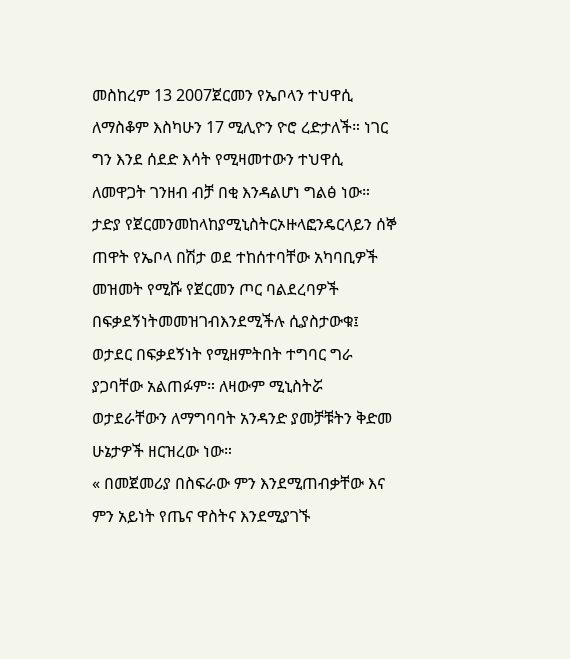መስከረም 13 2007ጀርመን የኤቦላን ተህዋሲ ለማስቆም እስካሁን 17 ሚሊዮን ዮሮ ረድታለች። ነገር ግን እንደ ሰደድ እሳት የሚዛመተውን ተህዋሲ ለመዋጋት ገንዘብ ብቻ በቂ እንዳልሆነ ግልፅ ነው። ታድያ የጀርመንመከላከያሚኒስትርኦዙላፎንዴርላይን ሰኞ ጠዋት የኤቦላ በሽታ ወደ ተከሰተባቸው አካባቢዎች መዝመት የሚሹ የጀርመን ጦር ባልደረባዎች በፍቃደኝነትመመዝገብእንደሚችሉ ሲያስታውቁ፤ ወታደር በፍቃደኝነት የሚዘምትበት ተግባር ግራ ያጋባቸው አልጠፉም። ለዛውም ሚኒስትሯ ወታደራቸውን ለማግባባት አንዳንድ ያመቻቹትን ቅድመ ሁኔታዎች ዘርዝረው ነው።
« በመጀመሪያ በስፍራው ምን እንደሚጠብቃቸው እና ምን አይነት የጤና ዋስትና እንደሚያገኙ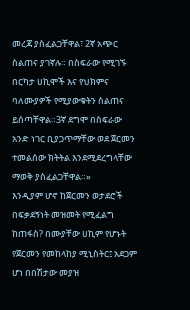መረጃ ያስፈልጋቸዋል፣ 2ኛ አጭር ስልጠና ያገኛሉ። በስፍራው የሚገኙ በርካታ ሀኪሞች እና የህክምና ባለሙያዎች የሚያውቁትን ስልጠና ይሰጣቸዋል።3ኛ ደግሞ በስፍራው አንድ ነገር ቢያጋጥማቸው ወደ ጀርመን ተመልሰው ክትትል እንደሚደረግላቸው ማወቅ ያስፈልጋቸዋል።»
እንዲያም ሆኖ ከጀርመን ወታደሮች በፍቃደኝነት መዝመት የሚፈልግ ከጠፋስ? በሙያቸው ሀኪም የሆኑት የጀርመን የመከላከያ ሚኒስትር፤ አደጋም ሆነ በበሽታው መያዝ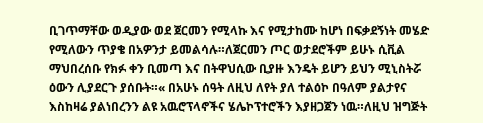ቢገጥማቸው ወዲያው ወደ ጀርመን የሚላኩ እና የሚታከሙ ከሆነ በፍቃደኝነት መሄድ የሚለውን ጥያቄ በአዎንታ ይመልሳሉ።ለጀርመን ጦር ወታደሮችም ይሁኑ ሲቪል ማህበረሰቡ የክፉ ቀን ቢመጣ እና በትዋህሲው ቢያዙ እንዴት ይሆን ይህን ሚኒስትሯ ዕውን ሊያደርጉ ያሰቡት።« በአሁኑ ሰዓት ለዚህ ለየት ያለ ተልዕኮ በዓለም ያልታየና እስከዛሬ ያልነበረንን ልዩ አዉሮፕላኖችና ሄሌኮፕተሮችን እያዘጋጀን ነዉ።ለዚህ ዝግጅት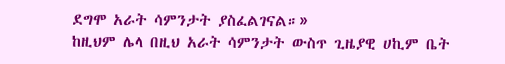ደግሞ አራት ሳምንታት ያስፈልገናል።»
ከዚህም ሌላ በዚህ አራት ሳምንታት ውስጥ ጊዜያዊ ሀኪም ቤት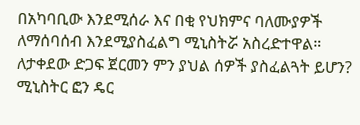በአካባቢው እንደሚሰራ እና በቂ የህክምና ባለሙያዎች ለማሰባሰብ እንደሚያስፈልግ ሚኒስትሯ አስረድተዋል። ለታቀደው ድጋፍ ጀርመን ምን ያህል ሰዎች ያስፈልጓት ይሆን? ሚኒስትር ፎን ዴር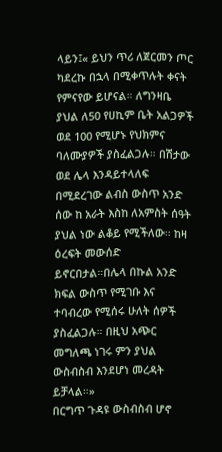ላይን፤« ይህን ጥሪ ለጀርመን ጦር ካደረኩ በኋላ በሚቀጥሉት ቀናት የምናየው ይሆናል። ለግንዛቤ ያህል ለ50 የሀኪም ቤት አልጋዎች ወደ 100 የሚሆኑ የህክምና ባለሙያዎች ያስፈልጋሉ። በሽታው ወደ ሌላ እንዳይተላለፍ በሚደረገው ልብስ ውስጥ አንድ ሰው ከ አራት እስከ ለአምስት ሰዓት ያህል ነው ልቆይ የሚችለው። ከዛ ዕረፍት መውሰድ ይኖርበታል።በሌላ በኩል አንድ ክፍል ውስጥ የሚገቡ እና ተባብረው የሚሰሩ ሁለት ሰዎች ያስፈልጋሉ። በዚህ አጭር መግለጫ ነገሩ ምን ያህል ውስብስብ እንደሆነ መረዳት ይቻላል።»
በርግጥ ጉዳዩ ውስብስብ ሆኖ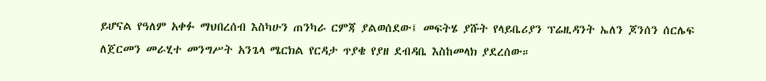ይሆናል የዓለም አቀፉ ማህበረሰብ እስካሁን ጠንካራ ርምጃ ያልወሰደው፤ መፍትሄ ያሹት የላይቤሪያን ፕሬዚዳንት ኤለን ጆንሰን ሰርሌፍ ለጀርመን መራሂተ መንግሥት አንጌላ ሜርክል የርዳታ ጥያቄ የያዘ ደብዳቤ እስከመላክ ያደረሰው።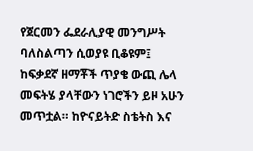የጀርመን ፌደራሊያዊ መንግሥት ባለስልጣን ሲወያዩ ቢቆዩም፤ ከፍቃደኛ ዘማቾች ጥያቄ ውጪ ሌላ መፍትሄ ያላቸውን ነገሮችን ይዞ አሁን መጥቷል። ከዮናይትድ ስቴትስ እና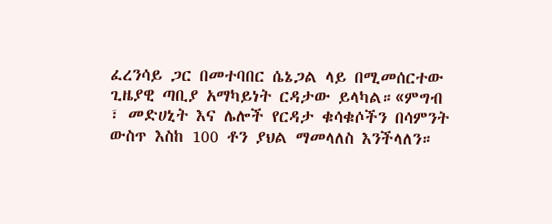ፈረንሳይ ጋር በመተባበር ሴኔጋል ላይ በሚመሰርተው ጊዜያዊ ጣቢያ አማካይነት ርዳታው ይላካል።«ምግብ ፣ መድሀኒት እና ሌሎች የርዳታ ቁሳቁሶችን በሳምንት ውስጥ እስከ 100 ቶን ያህል ማመላለስ እንችላለን።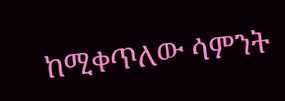ከሚቀጥለው ሳምንት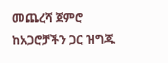መጨረሻ ጀምሮ ከአጋሮቻችን ጋር ዝግጁ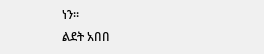ነን።
ልደት አበበ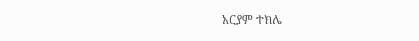አርያም ተክሌ